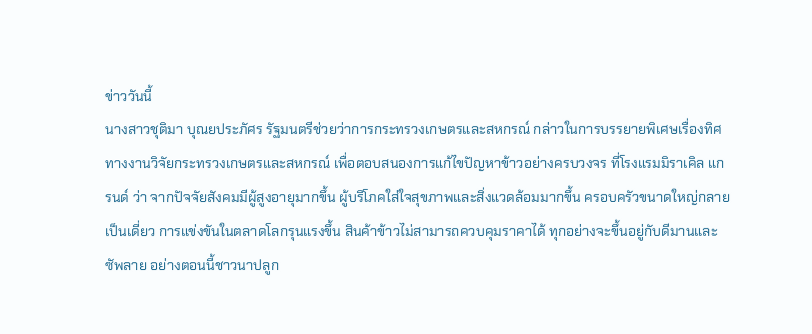ข่าววันนี้
นางสาวชุติมา บุณยประภัศร รัฐมนตรีช่วยว่าการกระทรวงเกษตรและสหกรณ์ กล่าวในการบรรยายพิเศษเรื่องทิศทางงานวิจัยกระทรวงเกษตรและสหกรณ์ เพื่อตอบสนองการแก้ไขปัญหาข้าวอย่างครบวงจร ที่โรงแรมมิราเคิล แกรนด์ ว่า จากปัจจัยสังคมมีผู้สูงอายุมากขึ้น ผู้บริโภคใส่ใจสุขภาพและสิ่งแวดล้อมมากขึ้น ครอบครัวขนาดใหญ่กลายเป็นเดี่ยว การแข่งขันในตลาดโลกรุนแรงขึ้น สินค้าข้าวไม่สามารถควบคุมราคาได้ ทุกอย่างจะขึ้นอยู่กับดีมานและซัพลาย อย่างตอนนี้ชาวนาปลูก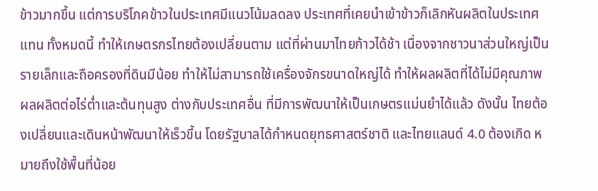ข้าวมากขึ้น แต่การบริโภคข้าวในประเทศมีแนวโน้มลดลง ประเทศที่เคยนำเข้าข้าวก็เลิกหันผลิตในประเทศแทน ทั้งหมดนี้ ทำให้เกษตรกรไทยต้องเปลี่ยนตาม แต่ที่ผ่านมาไทยก้าวได้ช้า เนื่องจากชาวนาส่วนใหญ่เป็นรายเล็กและถือครองที่ดินมีน้อย ทำให้ไม่สามารถใช้เครื่องจักรขนาดใหญ่ได้ ทำให้ผลผลิตที่ได้ไม่มีคุณภาพ ผลผลิตต่อไร่ต่ำและต้นทุนสูง ต่างกับประเทศอื่น ที่มีการพัฒนาให้เป็นเกษตรแม่นยำได้แล้ว ดังนั้น ไทยต้องเปลี่ยนและเดินหน้าพัฒนาให้เร็วขึ้น โดยรัฐบาลได้กำหนดยุทธศาสตร์ชาติ และไทยแลนด์ 4.0 ต้องเกิด หมายถึงใช้พื้นที่น้อย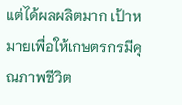แต่ได้ผลผลิตมาก เป้าหมายเพื่อให้เกษตรกรมีคุณภาพชีวิต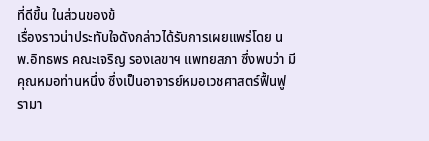ที่ดีขึ้น ในส่วนของข้
เรื่องราวน่าประทับใจดังกล่าวได้รับการเผยแพร่โดย นพ.อิทธพร คณะเจริญ รองเลขาฯ แพทยสภา ซึ่งพบว่า มีคุณหมอท่านหนึ่ง ซึ่งเป็นอาจารย์หมอเวชศาสตร์ฟื้นฟู รามา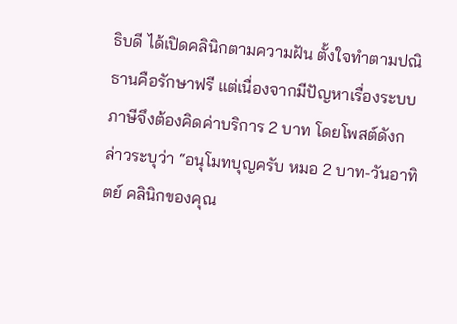ธิบดี ได้เปิดคลินิกตามความฝัน ตั้งใจทำตามปณิธานคือรักษาฟรี แต่เนื่องจากมีปัญหาเรื่องระบบภาษีจึงต้องคิดค่าบริการ 2 บาท โดยโพสต์ดังกล่าวระบุว่า “อนุโมทบุญครับ หมอ 2 บาท-วันอาทิตย์ คลินิกของคุณ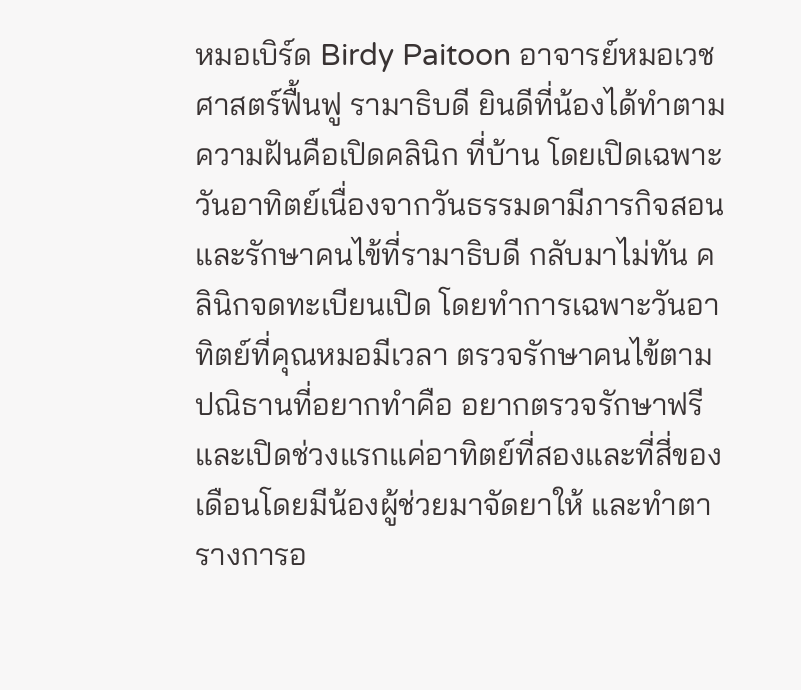หมอเบิร์ด Birdy Paitoon อาจารย์หมอเวชศาสตร์ฟื้นฟู รามาธิบดี ยินดีที่น้องได้ทำตามความฝันคือเปิดคลินิก ที่บ้าน โดยเปิดเฉพาะวันอาทิตย์เนื่องจากวันธรรมดามีภารกิจสอนและรักษาคนไข้ที่รามาธิบดี กลับมาไม่ทัน คลินิกจดทะเบียนเปิด โดยทำการเฉพาะวันอาทิตย์ที่คุณหมอมีเวลา ตรวจรักษาคนไข้ตามปณิธานที่อยากทำคือ อยากตรวจรักษาฟรี และเปิดช่วงแรกแค่อาทิตย์ที่สองและที่สี่ของเดือนโดยมีน้องผู้ช่วยมาจัดยาให้ และทำตารางการอ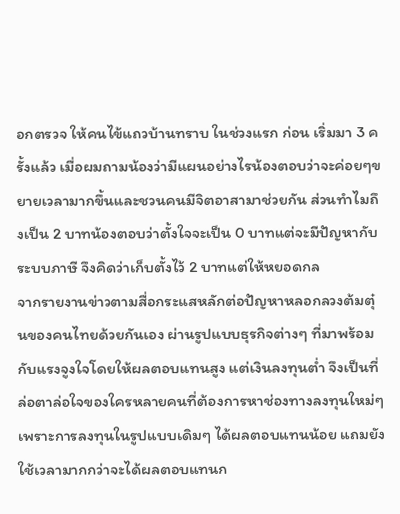อกตรวจ ให้คนไข้แถวบ้านทราบ ในช่วงแรก ก่อน เริ่มมา 3 ครั้งแล้ว เมื่อผมถามน้องว่ามีแผนอย่างไรน้องตอบว่าจะค่อยๆขยายเวลามากขึ้นและชวนคนมีจิตอาสามาช่วยกัน ส่วนทำไมถึงเป็น 2 บาทน้องตอบว่าตั้งใจจะเป็น 0 บาทแต่จะมีปัญหากับระบบภาษี จึงคิดว่าเก็บตั้งไว้ 2 บาทแต่ให้หยอดกล
จากรายงานข่าวตามสื่อกระแสหลักต่อปัญหาหลอกลวงต้มตุ๋นของคนไทยด้วยกันเอง ผ่านรูปแบบธุรกิจต่างๆ ที่มาพร้อมกับแรงจูงใจโดยให้ผลตอบแทนสูง แต่เงินลงทุนต่ำ จึงเป็นที่ล่อตาล่อใจของใครหลายคนที่ต้องการหาช่องทางลงทุนใหม่ๆ เพราะการลงทุนในรูปแบบเดิมๆ ได้ผลตอบแทนน้อย แถมยังใช้เวลามากกว่าจะได้ผลตอบแทนก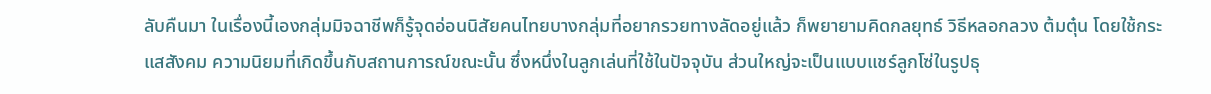ลับคืนมา ในเรื่องนี้เองกลุ่มมิจฉาชีพก็รู้จุดอ่อนนิสัยคนไทยบางกลุ่มที่อยากรวยทางลัดอยู่แล้ว ก็พยายามคิดกลยุทธ์ วิธีหลอกลวง ต้มตุ๋น โดยใช้กระแสสังคม ความนิยมที่เกิดขึ้นกับสถานการณ์ขณะนั้น ซึ่งหนึ่งในลูกเล่นที่ใช้ในปัจจุบัน ส่วนใหญ่จะเป็นแบบแชร์ลูกโซ่ในรูปธุ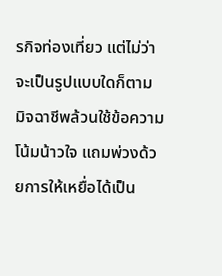รกิจท่องเที่ยว แต่ไม่ว่าจะเป็นรูปแบบใดก็ตาม มิจฉาชีพล้วนใช้ข้อความโน้มน้าวใจ แถมพ่วงด้วยการให้เหยื่อได้เป็น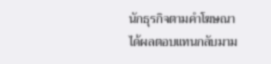นักธุรกิจตามคำโฆษณา ได้ผลตอบแทนกลับมาม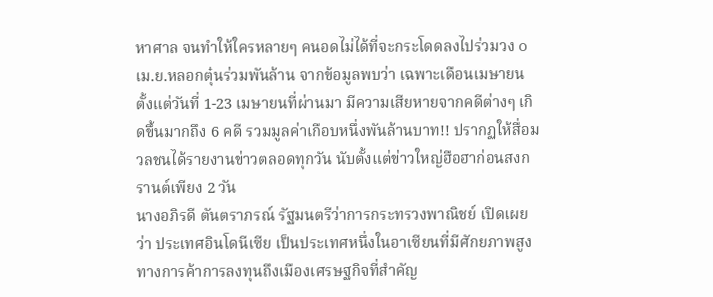หาศาล จนทำให้ใครหลายๆ คนอดไม่ได้ที่จะกระโดดลงไปร่วมวง ๐ เม.ย.หลอกตุ๋นร่วมพันล้าน จากข้อมูลพบว่า เฉพาะเดือนเมษายน ตั้งแต่วันที่ 1-23 เมษายนที่ผ่านมา มีความเสียหายจากคดีต่างๆ เกิดขึ้นมากถึง 6 คดี รวมมูลค่าเกือบหนึ่งพันล้านบาท!! ปรากฏให้สื่อมวลชนได้รายงานข่าวตลอดทุกวัน นับตั้งแต่ข่าวใหญ่ฮือฮาก่อนสงกรานต์เพียง 2 วัน
นางอภิรดี ตันตราภรณ์ รัฐมนตรีว่าการกระทรวงพาณิชย์ เปิดเผยว่า ประเทศอินโดนีเซีย เป็นประเทศหนึ่งในอาเซียนที่มีศักยภาพสูงทางการค้าการลงทุนถึงเมืองเศรษฐกิจที่สำคัญ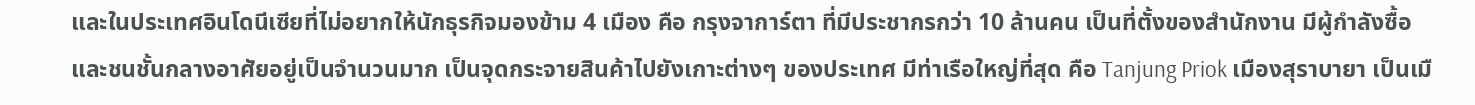และในประเทศอินโดนีเซียที่ไม่อยากให้นักธุรกิจมองข้าม 4 เมือง คือ กรุงจาการ์ตา ที่มีประชากรกว่า 10 ล้านคน เป็นที่ตั้งของสำนักงาน มีผู้กำลังซื้อและชนชั้นกลางอาศัยอยู่เป็นจำนวนมาก เป็นจุดกระจายสินค้าไปยังเกาะต่างๆ ของประเทศ มีท่าเรือใหญ่ที่สุด คือ Tanjung Priok เมืองสุราบายา เป็นเมื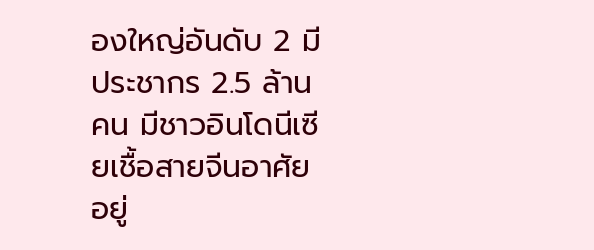องใหญ่อันดับ 2 มีประชากร 2.5 ล้านคน มีชาวอินโดนีเซียเชื้อสายจีนอาศัยอยู่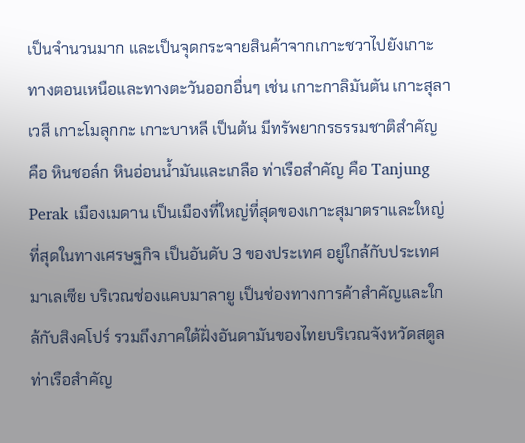เป็นจำนวนมาก และเป็นจุดกระจายสินค้าจากเกาะชวาไปยังเกาะทางตอนเหนือและทางตะวันออกอื่นๆ เช่น เกาะกาลิมันตัน เกาะสุลาเวสี เกาะโมลุกกะ เกาะบาหลี เป็นต้น มีทรัพยากรธรรมชาติสำคัญ คือ หินชอล์ก หินอ่อนน้ำมันและเกลือ ท่าเรือสำคัญ คือ Tanjung Perak เมืองเมดาน เป็นเมืองที่ใหญ่ที่สุดของเกาะสุมาตราและใหญ่ที่สุดในทางเศรษฐกิจ เป็นอันดับ 3 ของประเทศ อยู่ใกล้กับประเทศมาเลเซีย บริเวณช่องแคบมาลายู เป็นช่องทางการค้าสำคัญและใกล้กับสิงคโปร์ รวมถึงภาคใต้ฝั่งอันดามันของไทยบริเวณจังหวัดสตูล ท่าเรือสำคัญ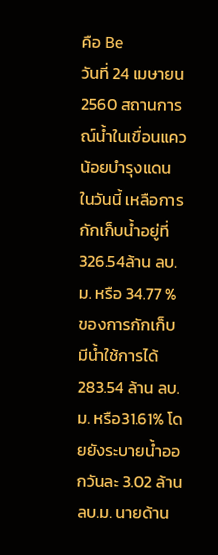คือ Be
วันที่ 24 เมษายน 2560 สถานการณ์น้ำในเขื่อนแควน้อยบำรุงแดน ในวันนี้ เหลือการกักเก็บน้ำอยู่ที่ 326.54ล้าน ลบ.ม. หรือ 34.77 % ของการกักเก็บ มีน้ำใช้การได้ 283.54 ล้าน ลบ.ม. หรือ31.61% โดยยังระบายน้ำออกวันละ 3.02 ล้าน ลบ.ม. นายด้าน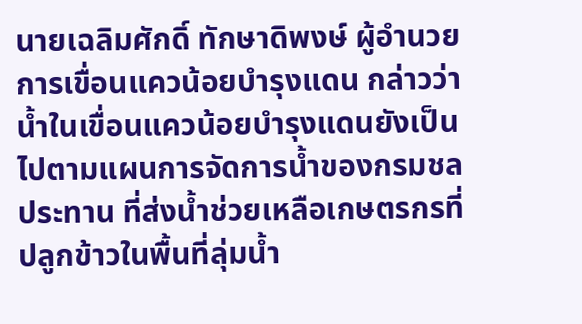นายเฉลิมศักดิ์ ทักษาดิพงษ์ ผู้อำนวยการเขื่อนแควน้อยบำรุงแดน กล่าวว่า น้ำในเขื่อนแควน้อยบำรุงแดนยังเป็นไปตามแผนการจัดการน้ำของกรมชลประทาน ที่ส่งน้ำช่วยเหลือเกษตรกรที่ปลูกข้าวในพื้นที่ลุ่มน้ำ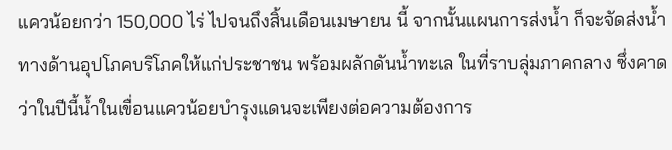แควน้อยกว่า 150,000 ไร่ ไปจนถึงสิ้นเดือนเมษายน นี้ จากนั้นแผนการส่งน้ำ ก็จะจัดส่งน้ำทางด้านอุปโภคบริโภคให้แก่ประชาชน พร้อมผลักดันน้ำทะเล ในที่ราบลุ่มภาคกลาง ซึ่งคาดว่าในปีนี้น้ำในเขื่อนแควน้อยบำรุงแดนจะเพียงต่อความต้องการ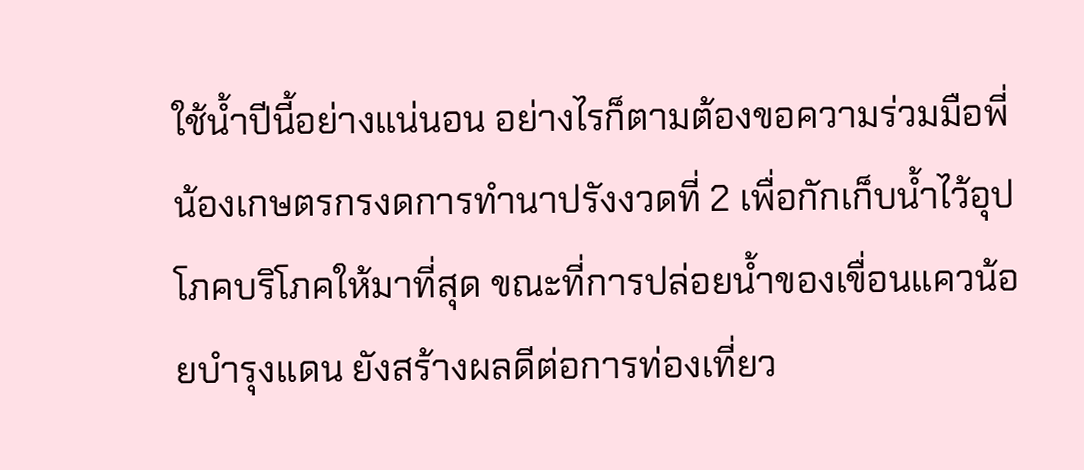ใช้น้ำปีนี้อย่างแน่นอน อย่างไรก็ตามต้องขอความร่วมมือพี่น้องเกษตรกรงดการทำนาปรังงวดที่ 2 เพื่อกักเก็บน้ำไว้อุปโภคบริโภคให้มาที่สุด ขณะที่การปล่อยน้ำของเขื่อนแควน้อยบำรุงแดน ยังสร้างผลดีต่อการท่องเที่ยว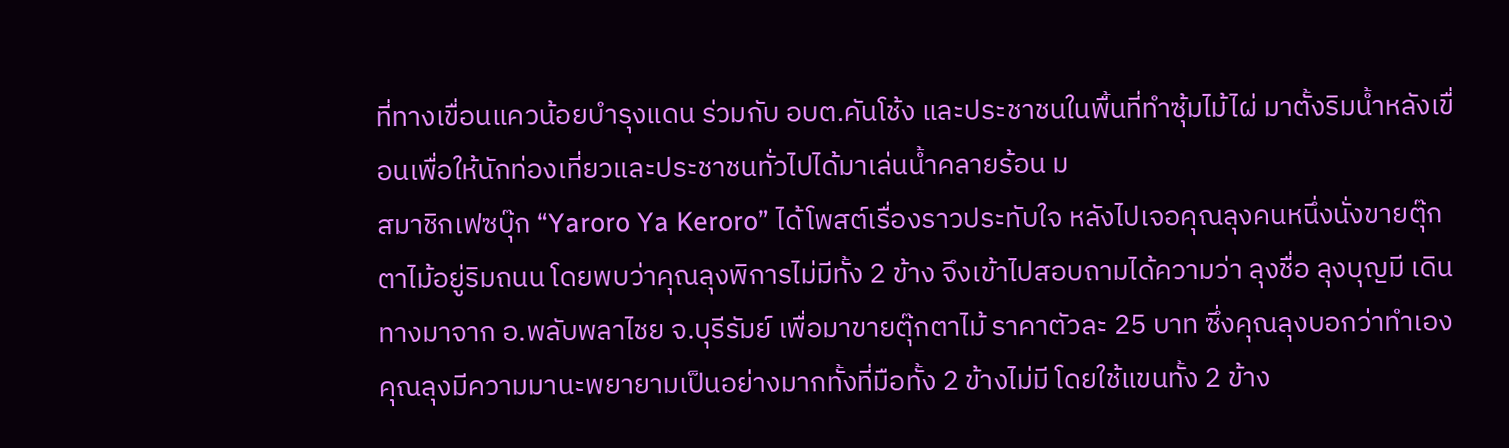ที่ทางเขื่อนแควน้อยบำรุงแดน ร่วมกับ อบต.คันโช้ง และประชาชนในพื้นที่ทำซุ้มไม้ไผ่ มาตั้งริมน้ำหลังเขื่อนเพื่อให้นักท่องเที่ยวและประชาชนทั่วไปได้มาเล่นน้ำคลายร้อน ม
สมาชิกเฟซบุ๊ก “Yaroro Ya Keroro” ได้โพสต์เรื่องราวประทับใจ หลังไปเจอคุณลุงคนหนึ่งนั่งขายตุ๊กตาไม้อยู่ริมถนน โดยพบว่าคุณลุงพิการไม่มีทั้ง 2 ข้าง จึงเข้าไปสอบถามได้ความว่า ลุงชื่อ ลุงบุญมี เดินทางมาจาก อ.พลับพลาไชย จ.บุรีรัมย์ เพื่อมาขายตุ๊กตาไม้ ราคาตัวละ 25 บาท ซึ่งคุณลุงบอกว่าทำเอง คุณลุงมีความมานะพยายามเป็นอย่างมากทั้งที่มือทั้ง 2 ข้างไม่มี โดยใช้แขนทั้ง 2 ข้าง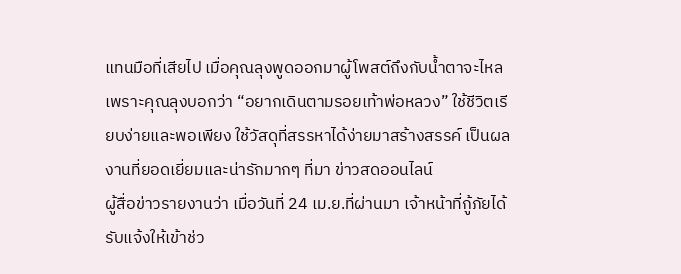แทนมือที่เสียไป เมื่อคุณลุงพูดออกมาผู้โพสต์ถึงกับน้ำตาจะไหล เพราะคุณลุงบอกว่า “อยากเดินตามรอยเท้าพ่อหลวง” ใช้ชีวิตเรียบง่ายและพอเพียง ใช้วัสดุที่สรรหาได้ง่ายมาสร้างสรรค์ เป็นผลงานที่ยอดเยี่ยมและน่ารักมากๆ ที่มา ข่าวสดออนไลน์
ผู้สื่อข่าวรายงานว่า เมื่อวันที่ 24 เม.ย.ที่ผ่านมา เจ้าหน้าที่กู้ภัยได้รับแจ้งให้เข้าช่ว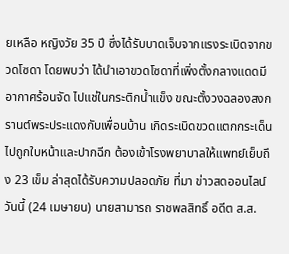ยเหลือ หญิงวัย 35 ปี ซึ่งได้รับบาดเจ็บจากแรงระเบิดจากขวดโซดา โดยพบว่า ได้นำเอาขวดโซดาที่เพิ่งตั้งกลางแดดมีอากาศร้อนจัด ไปแช่ในกระติกน้ำแข็ง ขณะตั้งวงฉลองสงกรานต์พระประแดงกับเพื่อนบ้าน เกิดระเบิดขวดแตกกระเด็นไปถูกใบหน้าและปากฉีก ต้องเข้าโรงพยาบาลให้แพทย์เย็บถึง 23 เข็ม ล่าสุดได้รับความปลอดภัย ที่มา ข่าวสดออนไลน์
วันนี้ (24 เมษายน) นายสามารถ ราชพลสิทธิ์ อดีต ส.ส.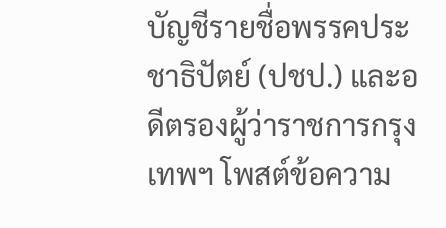บัญชีรายชื่อพรรคประชาธิปัตย์ (ปชป.) และอดีตรองผู้ว่าราชการกรุงเทพฯ โพสต์ข้อความ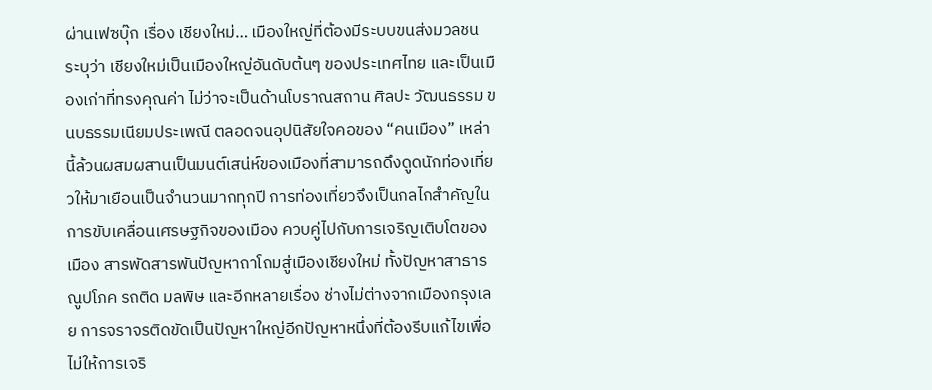ผ่านเฟซบุ๊ก เรื่อง เชียงใหม่… เมืองใหญ่ที่ต้องมีระบบขนส่งมวลชน ระบุว่า เชียงใหม่เป็นเมืองใหญ่อันดับต้นๆ ของประเทศไทย และเป็นเมืองเก่าที่ทรงคุณค่า ไม่ว่าจะเป็นด้านโบราณสถาน ศิลปะ วัฒนธรรม ขนบธรรมเนียมประเพณี ตลอดจนอุปนิสัยใจคอของ “คนเมือง” เหล่านี้ล้วนผสมผสานเป็นมนต์เสน่ห์ของเมืองที่สามารถดึงดูดนักท่องเที่ยวให้มาเยือนเป็นจำนวนมากทุกปี การท่องเที่ยวจึงเป็นกลไกสำคัญในการขับเคลื่อนเศรษฐกิจของเมือง ควบคู่ไปกับการเจริญเติบโตของเมือง สารพัดสารพันปัญหาถาโถมสู่เมืองเชียงใหม่ ทั้งปัญหาสาธารณูปโภค รถติด มลพิษ และอีกหลายเรื่อง ช่างไม่ต่างจากเมืองกรุงเลย การจราจรติดขัดเป็นปัญหาใหญ่อีกปัญหาหนึ่งที่ต้องรีบแก้ไขเพื่อไม่ให้การเจริ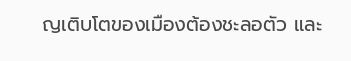ญเติบโตของเมืองต้องชะลอตัว และ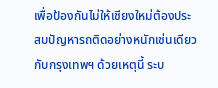เพื่อป้องกันไม่ให้เชียงใหม่ต้องประสบปัญหารถติดอย่างหนักเช่นเดียวกับกรุงเทพฯ ด้วยเหตุนี้ ระบ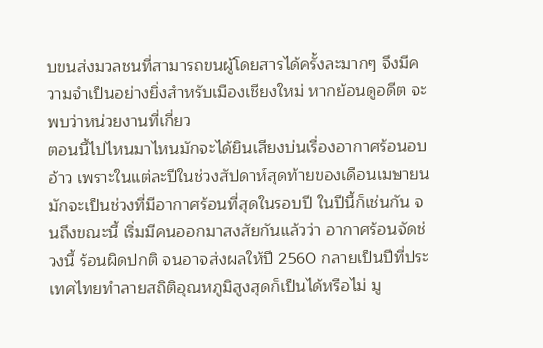บขนส่งมวลชนที่สามารถขนผู้โดยสารได้ครั้งละมากๆ จึงมีความจำเป็นอย่างยิ่งสำหรับเมืองเชียงใหม่ หากย้อนดูอดีต จะพบว่าหน่วยงานที่เกี่ยว
ตอนนี้ไปไหนมาไหนมักจะได้ยินเสียงบ่นเรื่องอากาศร้อนอบอ้าว เพราะในแต่ละปีในช่วงสัปดาห์สุดท้ายของเดือนเมษายน มักจะเป็นช่วงที่มีอากาศร้อนที่สุดในรอบปี ในปีนี้ก็เช่นกัน จนถึงขณะนี้ เริ่มมีคนออกมาสงสัยกันแล้วว่า อากาศร้อนจัดช่วงนี้ ร้อนผิดปกติ จนอาจส่งผลให้ปี 2560 กลายเป็นปีที่ประเทศไทยทำลายสถิติอุณหภูมิสูงสุดก็เป็นได้หรือไม่ มู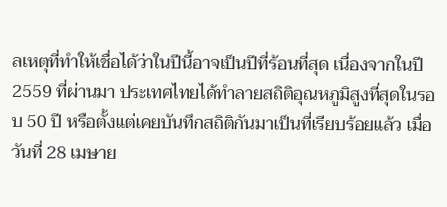ลเหตุที่ทำให้เชื่อได้ว่าในปีนี้อาจเป็นปีที่ร้อนที่สุด เนื่องจากในปี 2559 ที่ผ่านมา ประเทศไทยได้ทำลายสถิติอุณหภูมิสูงที่สุดในรอบ 50 ปี หรือตั้งแต่เคยบันทึกสถิติกันมาเป็นที่เรียบร้อยแล้ว เมื่อวันที่ 28 เมษาย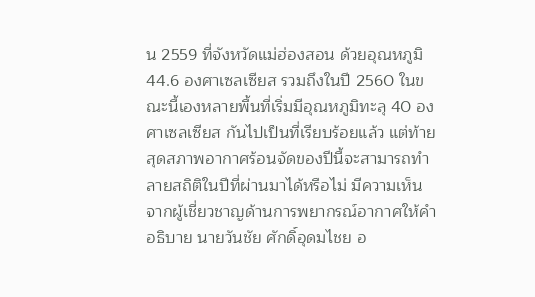น 2559 ที่จังหวัดแม่ฮ่องสอน ด้วยอุณหภูมิ 44.6 องศาเซลเซียส รวมถึงในปี 2560 ในขณะนี้เองหลายพื้นที่เริ่มมีอุณหภูมิทะลุ 40 องศาเซลเซียส กันไปเป็นที่เรียบร้อยแล้ว แต่ท้ายสุดสภาพอากาศร้อนจัดของปีนี้จะสามารถทำลายสถิติในปีที่ผ่านมาได้หรือไม่ มีความเห็นจากผู้เชี่ยวชาญด้านการพยากรณ์อากาศให้คำอธิบาย นายวันชัย ศักดิ์อุดมไชย อ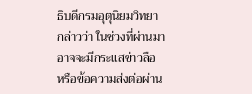ธิบดีกรมอุตุนิยมวิทยา กล่าวว่า ในช่วงที่ผ่านมาอาจจะมีกระแสข่าวลือ หรือข้อความส่งต่อผ่าน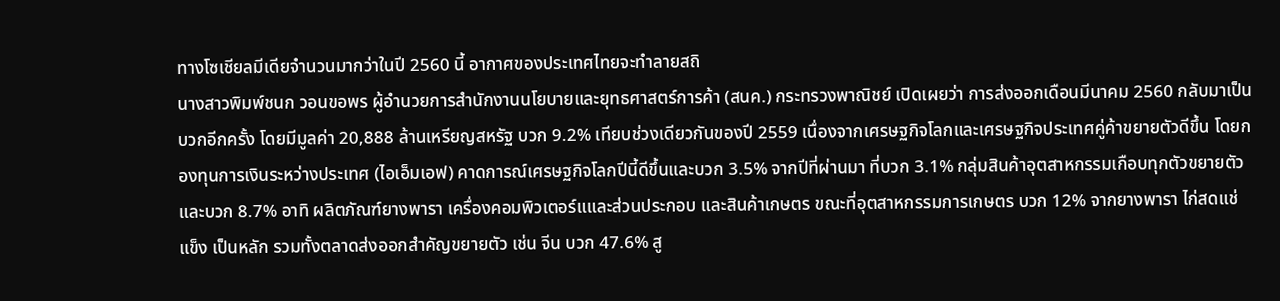ทางโซเชียลมีเดียจำนวนมากว่าในปี 2560 นี้ อากาศของประเทศไทยจะทำลายสถิ
นางสาวพิมพ์ชนก วอนขอพร ผู้อำนวยการสำนักงานนโยบายและยุทธศาสตร์การค้า (สนค.) กระทรวงพาณิชย์ เปิดเผยว่า การส่งออกเดือนมีนาคม 2560 กลับมาเป็นบวกอีกครั้ง โดยมีมูลค่า 20,888 ล้านเหรียญสหรัฐ บวก 9.2% เทียบช่วงเดียวกันของปี 2559 เนื่องจากเศรษฐกิจโลกและเศรษฐกิจประเทศคู่ค้าขยายตัวดีขึ้น โดยกองทุนการเงินระหว่างประเทศ (ไอเอ็มเอฟ) คาดการณ์เศรษฐกิจโลกปีนี้ดีขึ้นและบวก 3.5% จากปีที่ผ่านมา ที่บวก 3.1% กลุ่มสินค้าอุตสาหกรรมเกือบทุกตัวขยายตัวและบวก 8.7% อาทิ ผลิตภัณฑ์ยางพารา เครื่องคอมพิวเตอร์แและส่วนประกอบ และสินค้าเกษตร ขณะที่อุตสาหกรรมการเกษตร บวก 12% จากยางพารา ไก่สดแช่แข็ง เป็นหลัก รวมทั้งตลาดส่งออกสำคัญขยายตัว เช่น จีน บวก 47.6% สู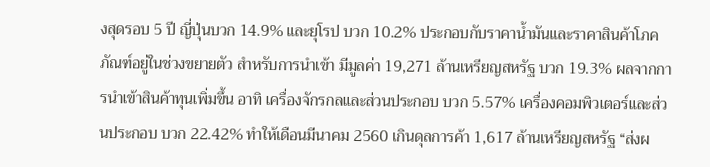งสุดรอบ 5 ปี ญี่ปุ่นบวก 14.9% และยุโรป บวก 10.2% ประกอบกับราคาน้ำมันและราคาสินค้าโภคภัณฑ์อยู่ในช่วงขยายตัว สำหรับการนำเข้า มีมูลค่า 19,271 ล้านเหรียญสหรัฐ บวก 19.3% ผลจากการนำเข้าสินค้าทุนเพิ่มขึ้น อาทิ เครื่องจักรกลและส่วนประกอบ บวก 5.57% เครื่องคอมพิวเตอร์และส่วนประกอบ บวก 22.42% ทำให้เดือนมีนาคม 2560 เกินดุลการค้า 1,617 ล้านเหรียญสหรัฐ “ส่งผ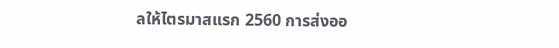ลให้ไตรมาสแรก 2560 การส่งออ